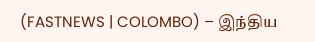(FASTNEWS | COLOMBO) – இந்திய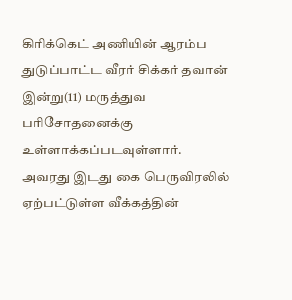கிரிக்கெட் அணியின் ஆரம்ப துடுப்பாட்ட வீரர் சிக்கர் தவான் இன்று(11) மருத்துவ பரிசோதனைக்கு உள்ளாக்கப்படவுள்ளார்.
அவரது இடது கை பெருவிரலில் ஏற்பட்டுள்ள வீக்கத்தின்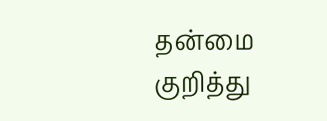தன்மை குறித்து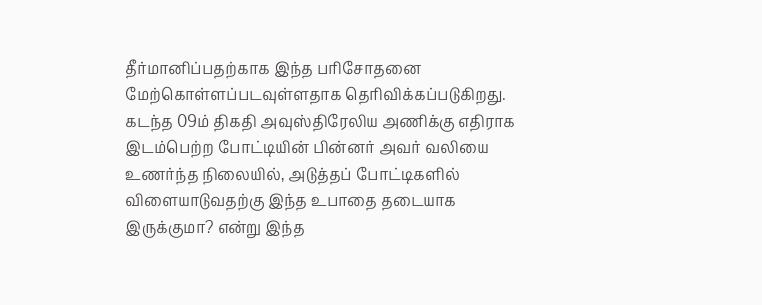தீர்மானிப்பதற்காக இந்த பரிசோதனை மேற்கொள்ளப்படவுள்ளதாக தெரிவிக்கப்படுகிறது.
கடந்த 09ம் திகதி அவுஸ்திரேலிய அணிக்கு எதிராக இடம்பெற்ற போட்டியின் பின்னர் அவர் வலியை உணர்ந்த நிலையில், அடுத்தப் போட்டிகளில் விளையாடுவதற்கு இந்த உபாதை தடையாக இருக்குமா? என்று இந்த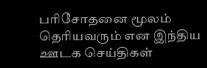பரிசோதனை மூலம் தெரியவரும் என இந்திய ஊடக செய்திகள்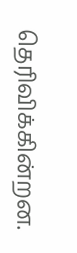தெரிவிக்கின்றன.